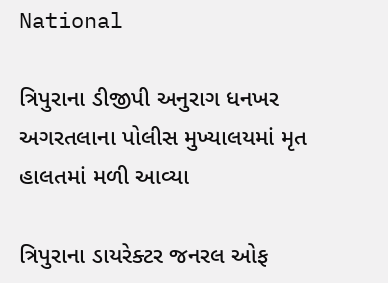National

ત્રિપુરાના ડીજીપી અનુરાગ ધનખર અગરતલાના પોલીસ મુખ્યાલયમાં મૃત હાલતમાં મળી આવ્યા

ત્રિપુરાના ડાયરેક્ટર જનરલ ઓફ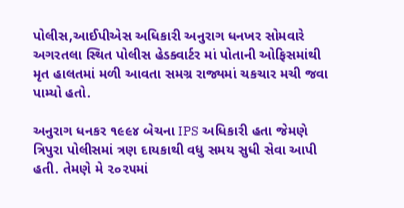પોલીસ,આઈપીએસ અધિકારી અનુરાગ ધનખર સોમવારે અગરતલા સ્થિત પોલીસ હેડક્વાર્ટર માં પોતાની ઓફિસમાંથી મૃત હાલતમાં મળી આવતા સમગ્ર રાજ્યમાં ચકચાર મચી જવા પામ્યો હતો.

અનુરાગ ધનકર ૧૯૯૪ બેચના IPS અધિકારી હતા જેમણે ત્રિપુરા પોલીસમાં ત્રણ દાયકાથી વધુ સમય સુધી સેવા આપી હતી. તેમણે મે ૨૦૨૫માં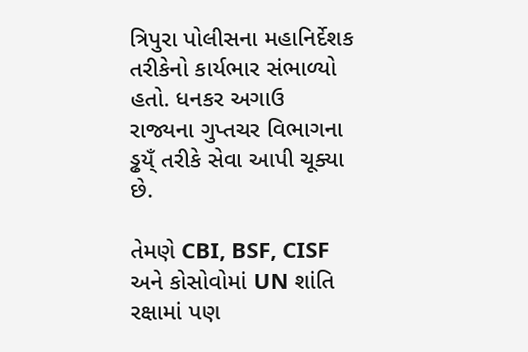ત્રિપુરા પોલીસના મહાનિર્દેશક તરીકેનો કાર્યભાર સંભાળ્યો હતો. ધનકર અગાઉ રાજ્યના ગુપ્તચર વિભાગના ડ્ઢય્ઁ તરીકે સેવા આપી ચૂક્યા છે.

તેમણે CBI, BSF, CISF અને કોસોવોમાં UN શાંતિ રક્ષામાં પણ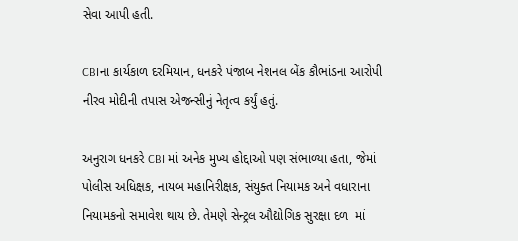સેવા આપી હતી.

CBIના કાર્યકાળ દરમિયાન, ધનકરે પંજાબ નેશનલ બેંક કૌભાંડના આરોપી નીરવ મોદીની તપાસ એજન્સીનું નેતૃત્વ કર્યું હતું.

અનુરાગ ધનકરે CBI માં અનેક મુખ્ય હોદ્દાઓ પણ સંભાળ્યા હતા, જેમાં પોલીસ અધિક્ષક, નાયબ મહાનિરીક્ષક, સંયુક્ત નિયામક અને વધારાના નિયામકનો સમાવેશ થાય છે. તેમણે સેન્ટ્રલ ઔદ્યોગિક સુરક્ષા દળ  માં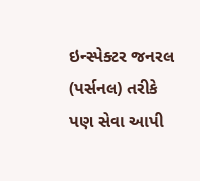ઇન્સ્પેક્ટર જનરલ (પર્સનલ) તરીકે પણ સેવા આપી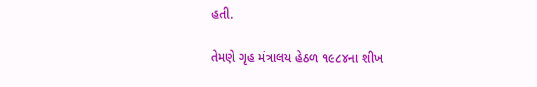હતી.

તેમણે ગૃહ મંત્રાલય હેઠળ ૧૯૮૪ના શીખ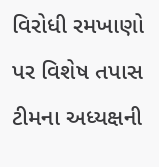વિરોધી રમખાણો પર વિશેષ તપાસ ટીમના અધ્યક્ષની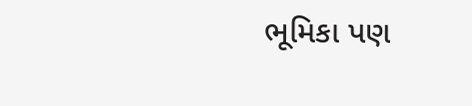ભૂમિકા પણ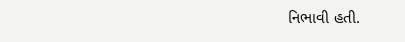નિભાવી હતી.